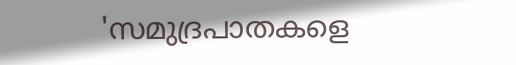'സമുദ്രപാതകളെ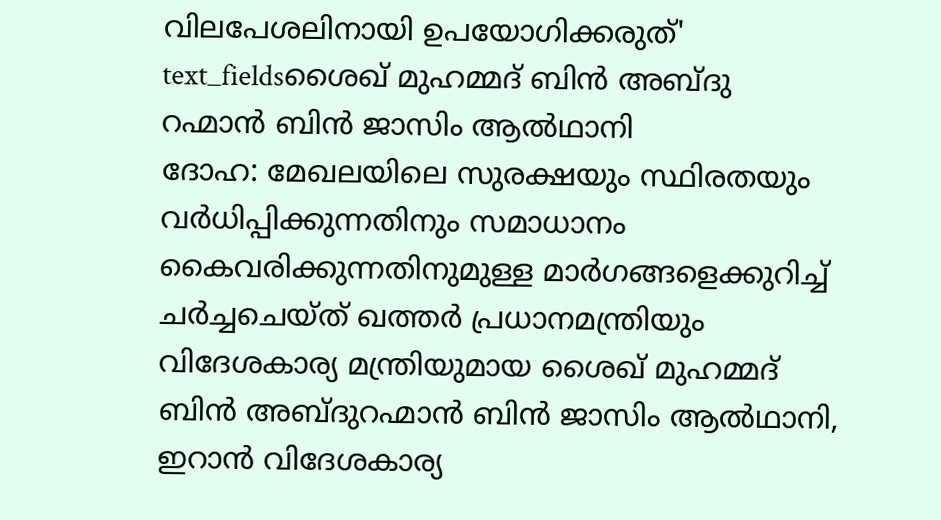വിലപേശലിനായി ഉപയോഗിക്കരുത്'
text_fieldsശൈഖ് മുഹമ്മദ് ബിൻ അബ്ദു റഹ്മാൻ ബിൻ ജാസിം ആൽഥാനി
ദോഹ: മേഖലയിലെ സുരക്ഷയും സ്ഥിരതയും വർധിപ്പിക്കുന്നതിനും സമാധാനം കൈവരിക്കുന്നതിനുമുള്ള മാർഗങ്ങളെക്കുറിച്ച് ചർച്ചചെയ്ത് ഖത്തർ പ്രധാനമന്ത്രിയും വിദേശകാര്യ മന്ത്രിയുമായ ശൈഖ് മുഹമ്മദ് ബിൻ അബ്ദുറഹ്മാൻ ബിൻ ജാസിം ആൽഥാനി, ഇറാൻ വിദേശകാര്യ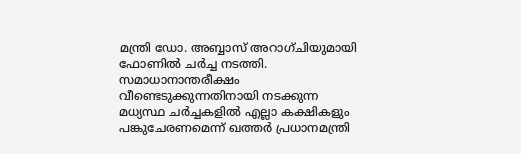മന്ത്രി ഡോ. അബ്ബാസ് അറാഗ്ചിയുമായി ഫോണിൽ ചർച്ച നടത്തി. സമാധാനാന്തരീക്ഷം വീണ്ടെടുക്കുന്നതിനായി നടക്കുന്ന മധ്യസ്ഥ ചർച്ചകളിൽ എല്ലാ കക്ഷികളും പങ്കുചേരണമെന്ന് ഖത്തർ പ്രധാനമന്ത്രി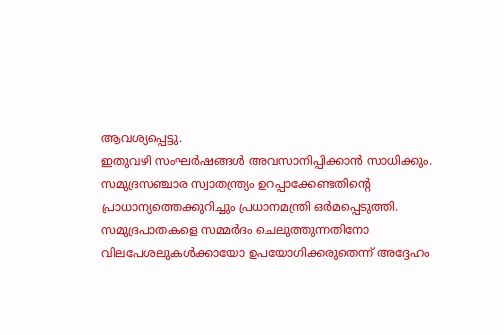ആവശ്യപ്പെട്ടു.
ഇതുവഴി സംഘർഷങ്ങൾ അവസാനിപ്പിക്കാൻ സാധിക്കും. സമുദ്രസഞ്ചാര സ്വാതന്ത്ര്യം ഉറപ്പാക്കേണ്ടതിന്റെ പ്രാധാന്യത്തെക്കുറിച്ചും പ്രധാനമന്ത്രി ഒർമപ്പെടുത്തി. സമുദ്രപാതകളെ സമ്മർദം ചെലുത്തുന്നതിനോ വിലപേശലുകൾക്കായോ ഉപയോഗിക്കരുതെന്ന് അദ്ദേഹം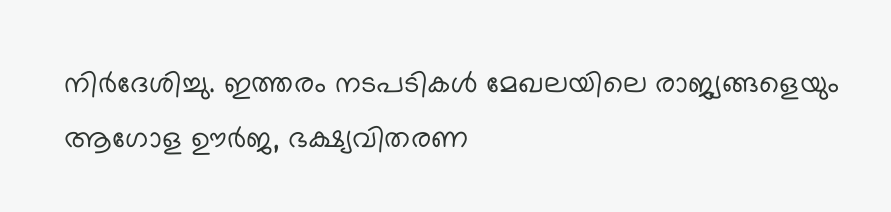നിർദേശിച്ചു. ഇത്തരം നടപടികൾ മേഖലയിലെ രാജ്യങ്ങളെയും ആഗോള ഊർജ, ഭക്ഷ്യവിതരണ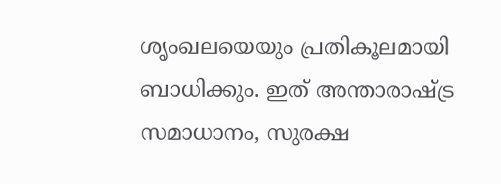ശൃംഖലയെയും പ്രതികൂലമായി ബാധിക്കും. ഇത് അന്താരാഷ്ട്ര സമാധാനം, സുരക്ഷ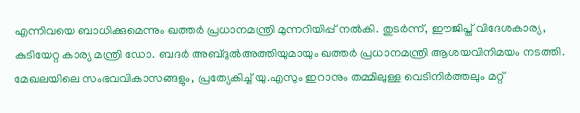എന്നിവയെ ബാധിക്കുമെന്നും ഖത്തർ പ്രധാനമന്ത്രി മുന്നറിയിപ്പ് നൽകി. തുടർന്ന്, ഈജിപ്ത് വിദേശകാര്യ, കുടിയേറ്റ കാര്യ മന്ത്രി ഡോ. ബദർ അബ്ദുൽഅത്തിയുമായും ഖത്തർ പ്രധാനമന്ത്രി ആശയവിനിമയം നടത്തി.
മേഖലയിലെ സംഭവവികാസങ്ങളും, പ്രത്യേകിച്ച് യു.എസും ഇറാനും തമ്മിലുള്ള വെടിനിർത്തലും മറ്റ്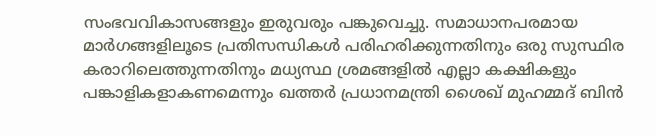സംഭവവികാസങ്ങളും ഇരുവരും പങ്കുവെച്ചു. സമാധാനപരമായ മാർഗങ്ങളിലൂടെ പ്രതിസന്ധികൾ പരിഹരിക്കുന്നതിനും ഒരു സുസ്ഥിര കരാറിലെത്തുന്നതിനും മധ്യസ്ഥ ശ്രമങ്ങളിൽ എല്ലാ കക്ഷികളും പങ്കാളികളാകണമെന്നും ഖത്തർ പ്രധാനമന്ത്രി ശൈഖ് മുഹമ്മദ് ബിൻ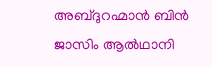അബ്ദുറഹ്മാൻ ബിൻ ജാസിം ആൽഥാനി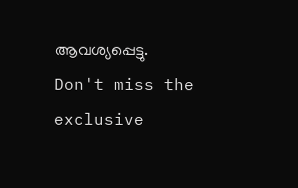ആവശ്യപ്പെട്ടു.
Don't miss the exclusive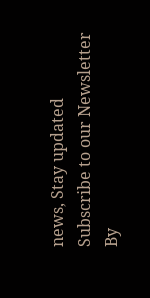news, Stay updated
Subscribe to our Newsletter
By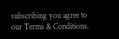subscribing you agree to our Terms & Conditions.